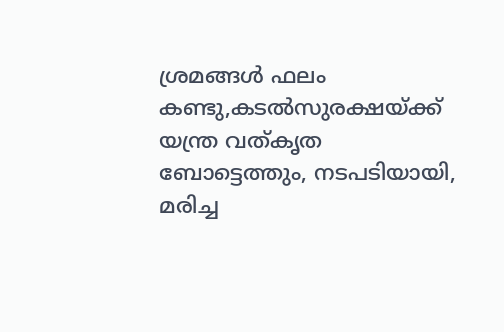ശ്രമങ്ങൾ ഫലം കണ്ടു,കടൽസുരക്ഷയ്ക്ക് യന്ത്ര വത്കൃത ബോട്ടെത്തും, നടപടിയായി, മരിച്ച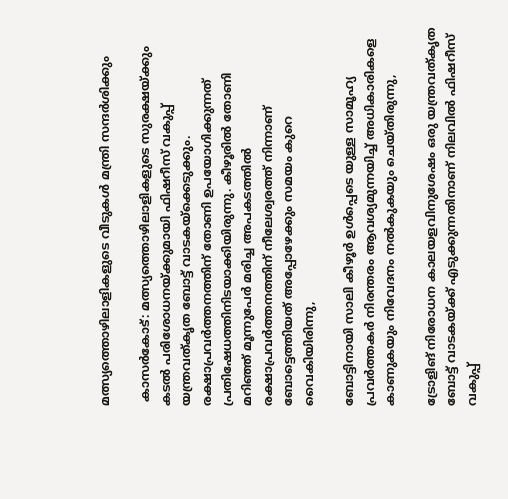മത്സ്യത്തൊഴിലാളികളുടെ വീടുകൾ മന്ത്രി സന്ദർശിക്കും

 കാസർകോട്: മത്സ്യത്തൊഴിലാളികളുടെ സുരക്ഷയ്ക്കും കടൽ പരിശോധനയ്ക്കുമായി ഫിഷറീസ് വകുപ്പ് യന്ത്രവത്‌കൃത ബോട്ട് വാടകയ്ക്കെടുക്കും. രക്ഷാപ്രവർത്തനത്തിന് തോണി ഉപയോഗിക്കുന്നത് പ്രതിഷേധത്തിനിടയാക്കിയിരുന്നു. കീഴൂരിൽ തോണി മറിഞ്ഞ് മൂന്നുപേർ മരിച്ച അപകടത്തിൽ രക്ഷാപ്രവർത്തനത്തിന് നീലേശ്വരത്ത് നിന്നാണ് ബോട്ടെത്തിയത് അപ്പോഴേക്കും സമയം കുറെ വൈകിയിരിന്നു,

ബോട്ടിനായി സാലി കീഴൂർ ഉൾപ്പെടെ യുള്ള സാമൂഹ്യ പ്രവർത്തകർ നിരന്തരം ആവശ്യമുന്നയിച്ച് അധികാരികളെ കാണുകയും നിവേദനം നൽകുകയും ചെയ്തിരുന്നു,

ട്രോളിങ്‌ നിരോധന കാലയളവിനുശേഷം ഒരു യന്ത്രവത്കൃത ബോട്ട് വാടകയ്ക്ക് എടുക്കുന്നതിനാണ് നിലവിൽ ഫിഷറീസ് വകുപ്പ്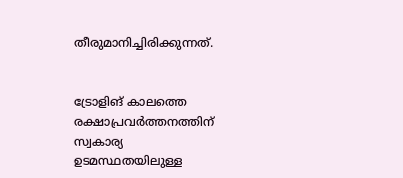തീരുമാനിച്ചിരിക്കുന്നത്.


ട്രോളിങ്‌ കാലത്തെ രക്ഷാപ്രവർത്തനത്തിന് സ്വകാര്യ ഉടമസ്ഥതയിലുള്ള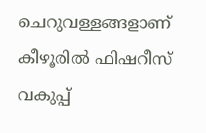ചെറുവള്ളങ്ങളാണ് കീഴൂരിൽ ഫിഷറീസ് വകുപ്പ്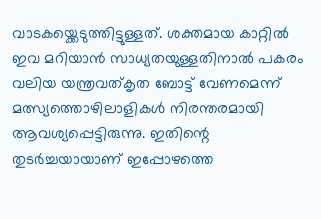വാടകയ്ക്കെടുത്തിട്ടുള്ളത്. ശക്തമായ കാറ്റിൽ ഇവ മറിയാൻ സാധ്യതയുള്ളതിനാൽ പകരം വലിയ യന്ത്രവത്‌കൃത ബോട്ട് വേണമെന്ന് മത്സ്യത്തൊഴിലാളികൾ നിരന്തരമായി ആവശ്യപ്പെട്ടിരുന്നു. ഇതിന്റെ തുടർച്ചയായാണ് ഇപ്പോഴത്തെ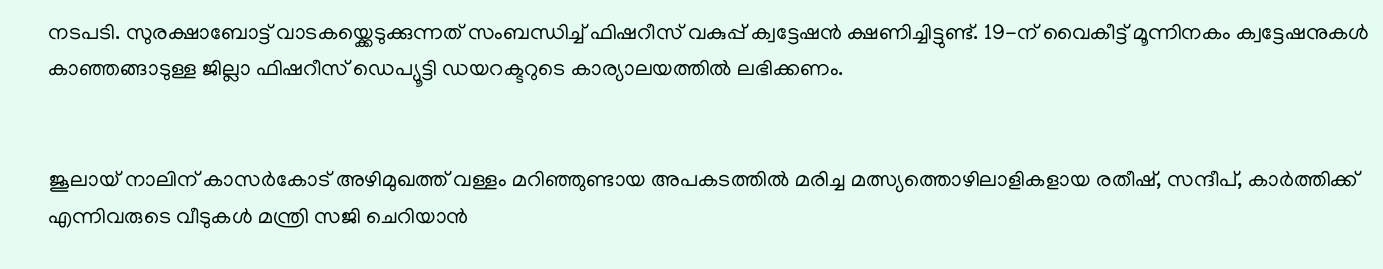നടപടി. സുരക്ഷാബോട്ട് വാടകയ്ക്കെടുക്കുന്നത് സംബന്ധിച്ച് ഫിഷറീസ് വകുപ്പ് ക്വട്ടേഷൻ ക്ഷണിച്ചിട്ടുണ്ട്. 19-ന് വൈകീട്ട് മൂന്നിനകം ക്വട്ടേഷനുകൾ കാഞ്ഞങ്ങാടുള്ള ജില്ലാ ഫിഷറീസ് ഡെപ്യൂട്ടി ഡയറക്ടറുടെ കാര്യാലയത്തിൽ ലഭിക്കണം.


ജൂലായ് നാലിന് കാസർകോട് അഴിമുഖത്ത് വള്ളം മറിഞ്ഞുണ്ടായ അപകടത്തിൽ മരിച്ച മത്സ്യത്തൊഴിലാളികളായ രതീഷ്, സന്ദീപ്, കാർത്തിക്ക് എന്നിവരുടെ വീടുകൾ മന്ത്രി സജി ചെറിയാൻ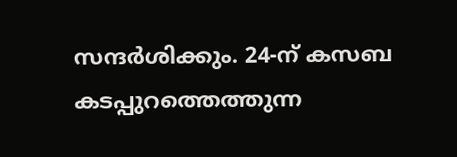സന്ദർശിക്കും. 24-ന് കസബ കടപ്പുറത്തെത്തുന്ന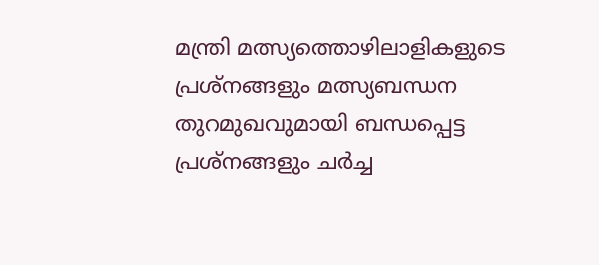മന്ത്രി മത്സ്യത്തൊഴിലാളികളുടെ പ്രശ്‌നങ്ങളും മത്സ്യബന്ധന തുറമുഖവുമായി ബന്ധപ്പെട്ട പ്രശ്‌നങ്ങളും ചർച്ച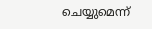ചെയ്യുമെന്ന്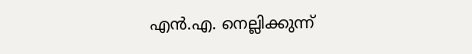എൻ.എ. നെല്ലിക്കുന്ന്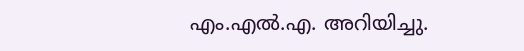എം.എൽ.എ. അറിയിച്ചു.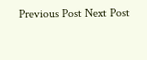Previous Post Next Post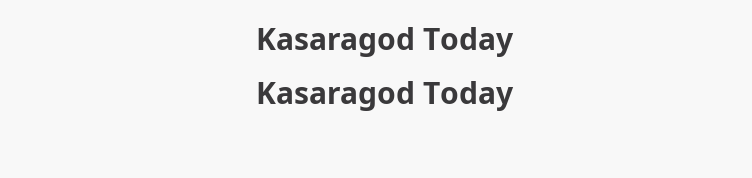Kasaragod Today
Kasaragod Today